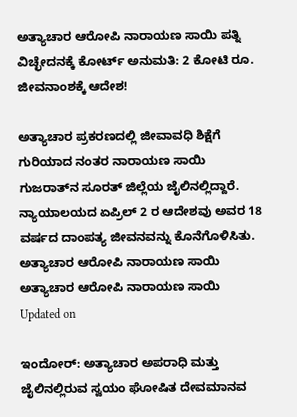ಅತ್ಯಾಚಾರ ಆರೋಪಿ ನಾರಾಯಣ ಸಾಯಿ ಪತ್ನಿ ವಿಚ್ಛೇದನಕ್ಕೆ ಕೋರ್ಟ್ ಅನುಮತಿ: 2 ಕೋಟಿ ರೂ. ಜೀವನಾಂಶಕ್ಕೆ ಆದೇಶ!

ಅತ್ಯಾಚಾರ ಪ್ರಕರಣದಲ್ಲಿ ಜೀವಾವಧಿ ಶಿಕ್ಷೆಗೆ ಗುರಿಯಾದ ನಂತರ ನಾರಾಯಣ ಸಾಯಿ ಗುಜರಾತ್‌ನ ಸೂರತ್ ಜಿಲ್ಲೆಯ ಜೈಲಿನಲ್ಲಿದ್ದಾರೆ. ನ್ಯಾಯಾಲಯದ ಏಪ್ರಿಲ್ 2 ರ ಆದೇಶವು ಅವರ 18 ವರ್ಷದ ದಾಂಪತ್ಯ ಜೀವನವನ್ನು ಕೊನೆಗೊಳಿಸಿತು.
ಅತ್ಯಾಚಾರ ಆರೋಪಿ ನಾರಾಯಣ ಸಾಯಿ
ಅತ್ಯಾಚಾರ ಆರೋಪಿ ನಾರಾಯಣ ಸಾಯಿ
Updated on

ಇಂದೋರ್: ಅತ್ಯಾಚಾರ ಅಪರಾಧಿ ಮತ್ತು ಜೈಲಿನಲ್ಲಿರುವ ಸ್ವಯಂ ಘೋಷಿತ ದೇವಮಾನವ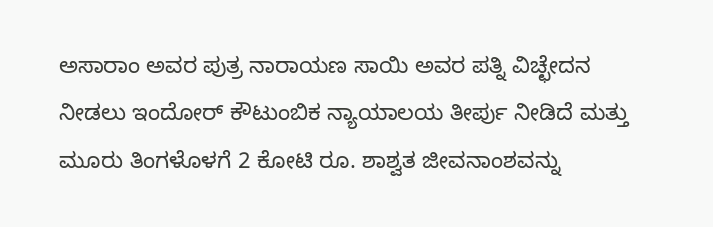ಅಸಾರಾಂ ಅವರ ಪುತ್ರ ನಾರಾಯಣ ಸಾಯಿ ಅವರ ಪತ್ನಿ ವಿಚ್ಛೇದನ ನೀಡಲು ಇಂದೋರ್ ಕೌಟುಂಬಿಕ ನ್ಯಾಯಾಲಯ ತೀರ್ಪು ನೀಡಿದೆ ಮತ್ತು ಮೂರು ತಿಂಗಳೊಳಗೆ 2 ಕೋಟಿ ರೂ. ಶಾಶ್ವತ ಜೀವನಾಂಶವನ್ನು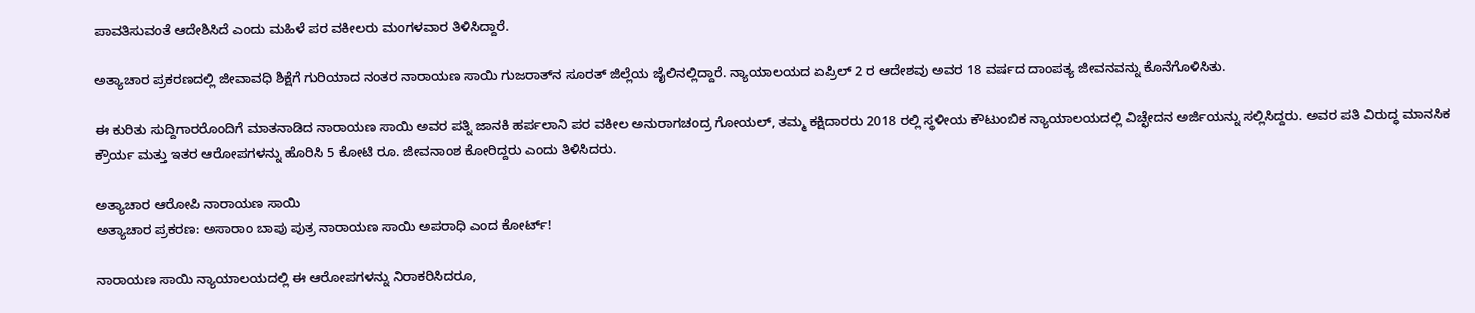ಪಾವತಿಸುವಂತೆ ಆದೇಶಿಸಿದೆ ಎಂದು ಮಹಿಳೆ ಪರ ವಕೀಲರು ಮಂಗಳವಾರ ತಿಳಿಸಿದ್ದಾರೆ.

ಅತ್ಯಾಚಾರ ಪ್ರಕರಣದಲ್ಲಿ ಜೀವಾವಧಿ ಶಿಕ್ಷೆಗೆ ಗುರಿಯಾದ ನಂತರ ನಾರಾಯಣ ಸಾಯಿ ಗುಜರಾತ್‌ನ ಸೂರತ್ ಜಿಲ್ಲೆಯ ಜೈಲಿನಲ್ಲಿದ್ದಾರೆ. ನ್ಯಾಯಾಲಯದ ಏಪ್ರಿಲ್ 2 ರ ಆದೇಶವು ಅವರ 18 ವರ್ಷದ ದಾಂಪತ್ಯ ಜೀವನವನ್ನು ಕೊನೆಗೊಳಿಸಿತು.

ಈ ಕುರಿತು ಸುದ್ದಿಗಾರರೊಂದಿಗೆ ಮಾತನಾಡಿದ ನಾರಾಯಣ ಸಾಯಿ ಅವರ ಪತ್ನಿ ಜಾನಕಿ ಹರ್ಪಲಾನಿ ಪರ ವಕೀಲ ಅನುರಾಗಚಂದ್ರ ಗೋಯಲ್, ತಮ್ಮ ಕಕ್ಷಿದಾರರು 2018 ರಲ್ಲಿ ಸ್ಥಳೀಯ ಕೌಟುಂಬಿಕ ನ್ಯಾಯಾಲಯದಲ್ಲಿ ವಿಚ್ಛೇದನ ಅರ್ಜಿಯನ್ನು ಸಲ್ಲಿಸಿದ್ದರು. ಅವರ ಪತಿ ವಿರುದ್ಧ ಮಾನಸಿಕ ಕ್ರೌರ್ಯ ಮತ್ತು ಇತರ ಆರೋಪಗಳನ್ನು ಹೊರಿಸಿ 5 ಕೋಟಿ ರೂ. ಜೀವನಾಂಶ ಕೋರಿದ್ದರು ಎಂದು ತಿಳಿಸಿದರು.

ಅತ್ಯಾಚಾರ ಆರೋಪಿ ನಾರಾಯಣ ಸಾಯಿ
ಅತ್ಯಾಚಾರ ಪ್ರಕರಣ: ಅಸಾರಾಂ ಬಾಪು ಪುತ್ರ ನಾರಾಯಣ ಸಾಯಿ ಅಪರಾಧಿ ಎಂದ ಕೋರ್ಟ್!

ನಾರಾಯಣ ಸಾಯಿ ನ್ಯಾಯಾಲಯದಲ್ಲಿ ಈ ಆರೋಪಗಳನ್ನು ನಿರಾಕರಿಸಿದರೂ,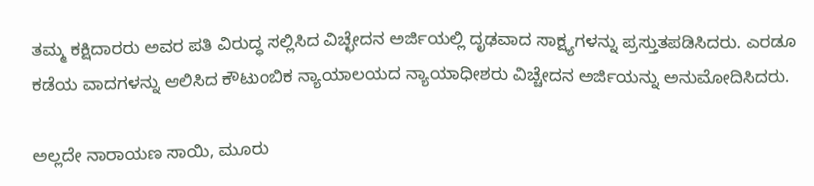ತಮ್ಮ ಕಕ್ಷಿದಾರರು ಅವರ ಪತಿ ವಿರುದ್ಧ ಸಲ್ಲಿಸಿದ ವಿಚ್ಛೇದನ ಅರ್ಜಿಯಲ್ಲಿ ದೃಢವಾದ ಸಾಕ್ಷ್ಯಗಳನ್ನು ಪ್ರಸ್ತುತಪಡಿಸಿದರು. ಎರಡೂ ಕಡೆಯ ವಾದಗಳನ್ನು ಆಲಿಸಿದ ಕೌಟುಂಬಿಕ ನ್ಯಾಯಾಲಯದ ನ್ಯಾಯಾಧೀಶರು ವಿಚ್ಚೇದನ ಅರ್ಜಿಯನ್ನು ಅನುಮೋದಿಸಿದರು.

ಅಲ್ಲದೇ ನಾರಾಯಣ ಸಾಯಿ, ಮೂರು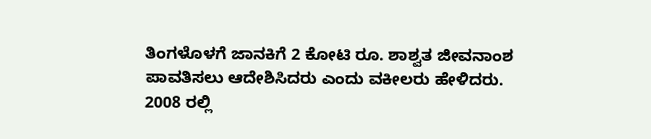ತಿಂಗಳೊಳಗೆ ಜಾನಕಿಗೆ 2 ಕೋಟಿ ರೂ. ಶಾಶ್ವತ ಜೀವನಾಂಶ ಪಾವತಿಸಲು ಆದೇಶಿಸಿದರು ಎಂದು ವಕೀಲರು ಹೇಳಿದರು. 2008 ರಲ್ಲಿ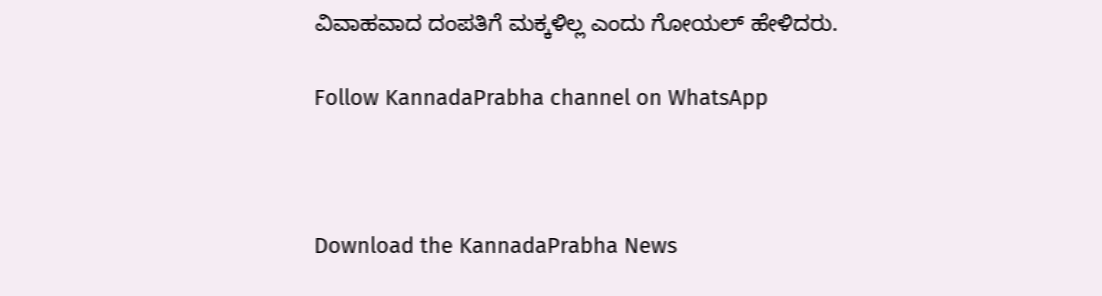ವಿವಾಹವಾದ ದಂಪತಿಗೆ ಮಕ್ಕಳಿಲ್ಲ ಎಂದು ಗೋಯಲ್ ಹೇಳಿದರು.

Follow KannadaPrabha channel on WhatsApp



Download the KannadaPrabha News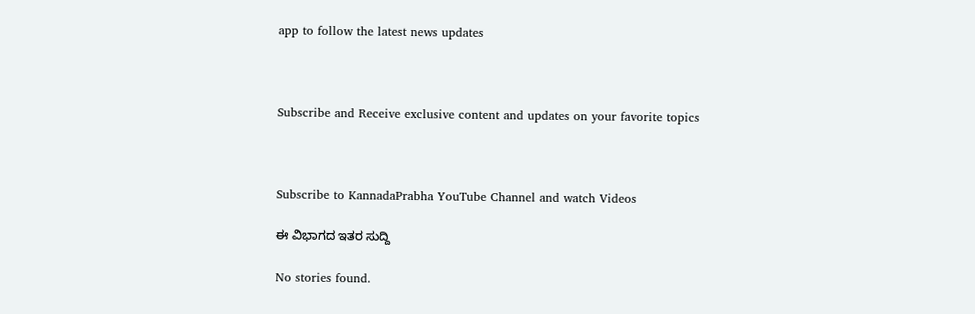app to follow the latest news updates



Subscribe and Receive exclusive content and updates on your favorite topics



Subscribe to KannadaPrabha YouTube Channel and watch Videos

ಈ ವಿಭಾಗದ ಇತರ ಸುದ್ದಿ

No stories found.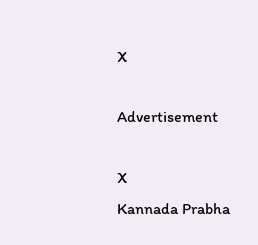X

Advertisement

X
Kannada Prabha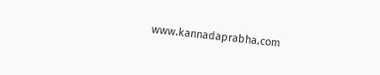www.kannadaprabha.com